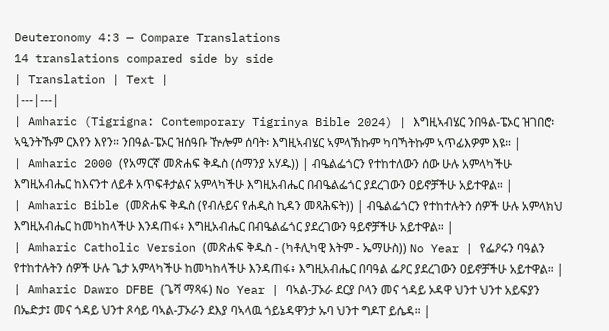Deuteronomy 4:3 — Compare Translations
14 translations compared side by side
| Translation | Text |
|---|---|
| Amharic (Tigrigna: Contemporary Tigrinya Bible 2024) | እግዚኣብሄር ንበዓል-ፔኦር ዝገበሮ፡ ኣዒንትኹም ርእየን እየን። ንበዓል-ፔኦር ዝሰዓቡ ዅሎም ሰባት፡ እግዚኣብሄር ኣምላኽኩም ካባኻትኩም ኣጥፊእዎም እዩ። |
| Amharic 2000 (የአማርኛ መጽሐፍ ቅዱስ (ሰማንያ አሃዱ)) | ብዔልፌጎርን የተከተለውን ሰው ሁሉ አምላካችሁ እግዚአብሔር ከእናንተ ለይቶ አጥፍቶታልና አምላካችሁ እግዚአብሔር በብዔልፌጎር ያደረገውን ዐይኖቻችሁ አይተዋል። |
| Amharic Bible (መጽሐፍ ቅዱስ (የብሉይና የሐዲስ ኪዳን መጻሕፍት)) | ብዔልፌጎርን የተከተሉትን ሰዎች ሁሉ አምላክህ እግዚአብሔር ከመካከላችሁ እንዳጠፋ፥ እግዚአብሔር በብዔልፌጎር ያደረገውን ዓይኖቻችሁ አይተዋል። |
| Amharic Catholic Version (መጽሐፍ ቅዱስ - (ካቶሊካዊ እትም - ኤማሁስ)) No Year | የፌዖሩን ባዓልን የተከተሉትን ሰዎች ሁሉ ጌታ አምላካችሁ ከመካከላችሁ እንዳጠፋ፥ እግዚአብሔር በባዓል ፌዖር ያደረገውን ዐይኖቻችሁ አይተዋል። |
| Amharic Dawro DFBE (ጌሻ ማጻፋ) No Year | ባኣል-ፓኦራ ደርያ ቦላን መና ጎዳይ ኦዳዋ ህንተ ህንተ አይፍያን በኤድታ፤ መና ጎዳይ ህንተ ጾሳይ ባኣል-ፓኦራን ደእያ ባኣላዉ ጎይኔዳዋንታ ኡባ ህንተ ግዶፐ ይሴዳ። |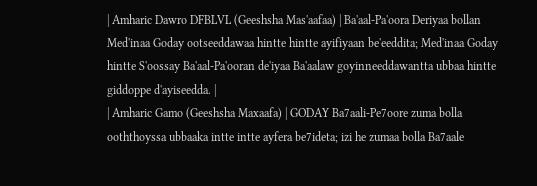| Amharic Dawro DFBLVL (Geeshsha Mas'aafaa) | Ba'aal-Pa'oora Deriyaa bollan Med'inaa Goday ootseeddawaa hintte hintte ayifiyaan be'eeddita; Med'inaa Goday hintte S'oossay Ba'aal-Pa'ooran de'iyaa Ba'aalaw goyinneeddawantta ubbaa hintte giddoppe d'ayiseedda. |
| Amharic Gamo (Geeshsha Maxaafa) | GODAY Ba7aali-Pe7oore zuma bolla ooththoyssa ubbaaka intte intte ayfera be7ideta; izi he zumaa bolla Ba7aale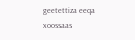geetettiza eeqa xoossaas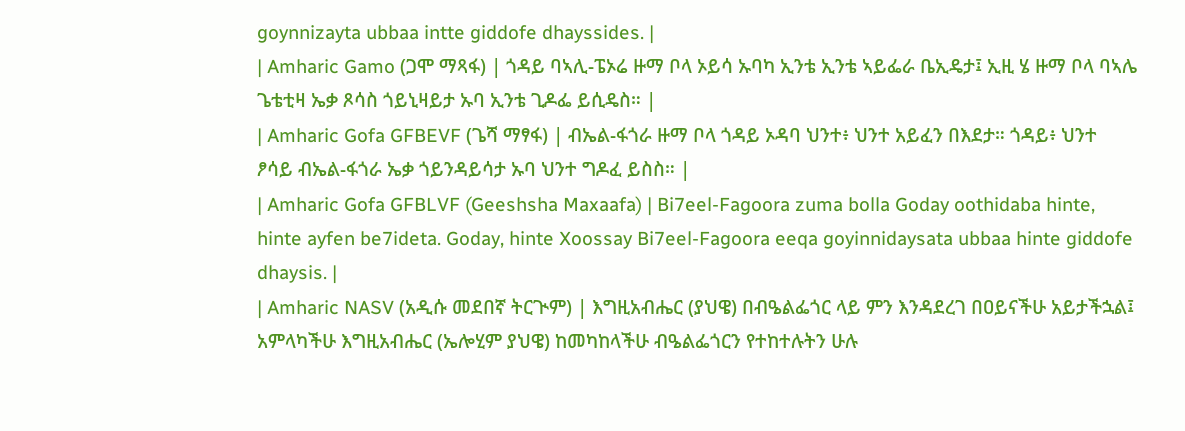goynnizayta ubbaa intte giddofe dhayssides. |
| Amharic Gamo (ጋሞ ማጻፋ) | ጎዳይ ባኣሊ-ፔኦሬ ዙማ ቦላ ኦይሳ ኡባካ ኢንቴ ኢንቴ ኣይፌራ ቤኢዴታ፤ ኢዚ ሄ ዙማ ቦላ ባኣሌ ጌቴቲዛ ኤቃ ጾሳስ ጎይኒዛይታ ኡባ ኢንቴ ጊዶፌ ይሲዴስ። |
| Amharic Gofa GFBEVF (ጌሻ ማፃፋ) | ብኤል-ፋጎራ ዙማ ቦላ ጎዳይ ኦዳባ ህንተ፥ ህንተ አይፈን በእደታ። ጎዳይ፥ ህንተ ፆሳይ ብኤል-ፋጎራ ኤቃ ጎይንዳይሳታ ኡባ ህንተ ግዶፈ ይስስ። |
| Amharic Gofa GFBLVF (Geeshsha Maxaafa) | Bi7eel-Fagoora zuma bolla Goday oothidaba hinte, hinte ayfen be7ideta. Goday, hinte Xoossay Bi7eel-Fagoora eeqa goyinnidaysata ubbaa hinte giddofe dhaysis. |
| Amharic NASV (አዲሱ መደበኛ ትርጒም) | እግዚአብሔር (ያህዌ) በብዔልፌጎር ላይ ምን እንዳደረገ በዐይናችሁ አይታችኋል፤ አምላካችሁ እግዚአብሔር (ኤሎሂም ያህዌ) ከመካከላችሁ ብዔልፌጎርን የተከተሉትን ሁሉ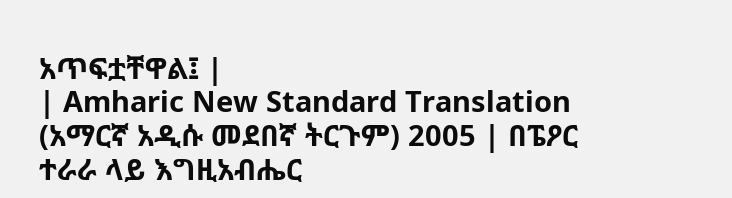አጥፍቷቸዋል፤ |
| Amharic New Standard Translation (አማርኛ አዲሱ መደበኛ ትርጉም) 2005 | በፔዖር ተራራ ላይ እግዚአብሔር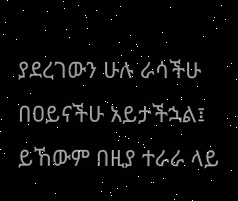ያደረገውን ሁሉ ራሳችሁ በዐይናችሁ አይታችኋል፤ ይኸውም በዚያ ተራራ ላይ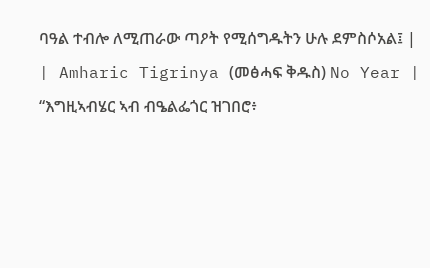ባዓል ተብሎ ለሚጠራው ጣዖት የሚሰግዱትን ሁሉ ደምስሶአል፤ |
| Amharic Tigrinya (መፅሓፍ ቅዱስ) No Year | “እግዚኣብሄር ኣብ ብዔልፌጎር ዝገበሮ፥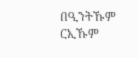በዒንትኹም ርኢኹም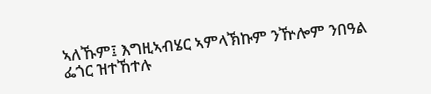ኣለኹም፤ እግዚኣብሄር ኣምላኽኩም ንዅሎም ንበዓል ፌጎር ዝተኸተሉ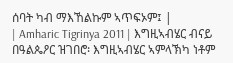ሰባት ካብ ማእኸልኩም ኣጥፍኦም፤ |
| Amharic Tigrinya 2011 | እግዚኣብሄር ብናይ በዓልጴዖር ዝገበሮ፡ እግዚኣብሄር ኣምላኽካ ነቶም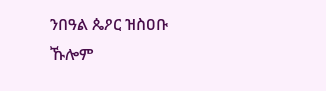ንበዓል ጴዖር ዝስዐቡ ኹሎም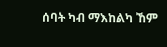ሰባት ካብ ማእከልካ ኸም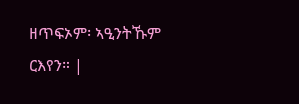ዘጥፍኦም፡ ኣዒንትኹም ርእየን። |